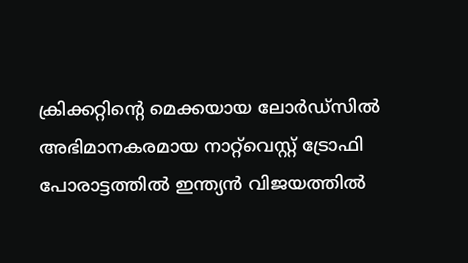ക്രിക്കറ്റിന്‍റെ മെക്കയായ ലോര്‍ഡ്സില്‍ അഭിമാനകരമായ നാറ്റ്‍വെസ്റ്റ് ട്രോഫി പോരാട്ടത്തില്‍ ഇന്ത്യന്‍ വിജയത്തില്‍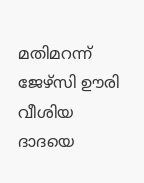മതിമറന്ന് ജേഴ്സി ഊരി വീശിയ ദാദയെ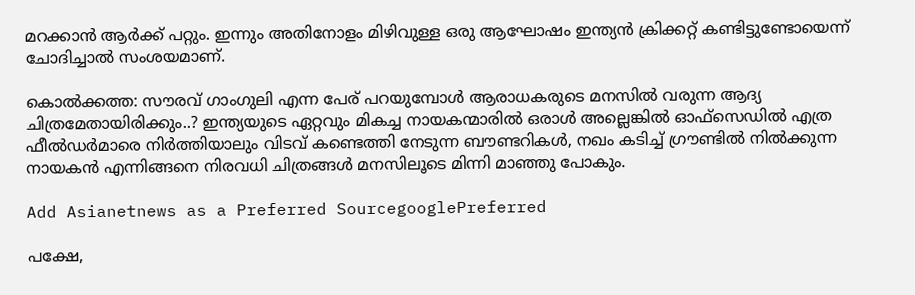മറക്കാന്‍ ആര്‍ക്ക് പറ്റും. ഇന്നും അതിനോളം മിഴിവുള്ള ഒരു ആഘോഷം ഇന്ത്യന്‍ ക്രിക്കറ്റ് കണ്ടിട്ടുണ്ടോയെന്ന് ചോദിച്ചാല്‍ സംശയമാണ്.

കൊല്‍ക്കത്ത: സൗരവ് ഗാംഗുലി എന്ന പേര് പറയുമ്പോള്‍ ആരാധകരുടെ മനസില്‍ വരുന്ന ആദ്യ ചിത്രമേതായിരിക്കും..? ഇന്ത്യയുടെ ഏറ്റവും മികച്ച നായകന്മാരില്‍ ഒരാള്‍ അല്ലെങ്കില്‍ ഓഫ്സെഡില്‍ എത്ര ഫീല്‍ഡര്‍മാരെ നിര്‍ത്തിയാലും വിടവ് കണ്ടെത്തി നേടുന്ന ബൗണ്ടറികള്‍, നഖം കടിച്ച് ഗ്രൗണ്ടില്‍ നില്‍ക്കുന്ന നായകന്‍ എന്നിങ്ങനെ നിരവധി ചിത്രങ്ങള്‍ മനസിലൂടെ മിന്നി മാഞ്ഞു പോകും.

Add Asianetnews as a Preferred SourcegooglePreferred

പക്ഷേ,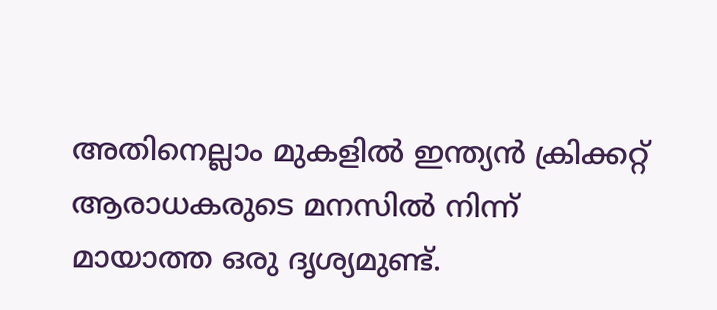അതിനെല്ലാം മുകളില്‍ ഇന്ത്യന്‍ ക്രിക്കറ്റ് ആരാധകരുടെ മനസില്‍ നിന്ന് മായാത്ത ഒരു ദൃശ്യമുണ്ട്.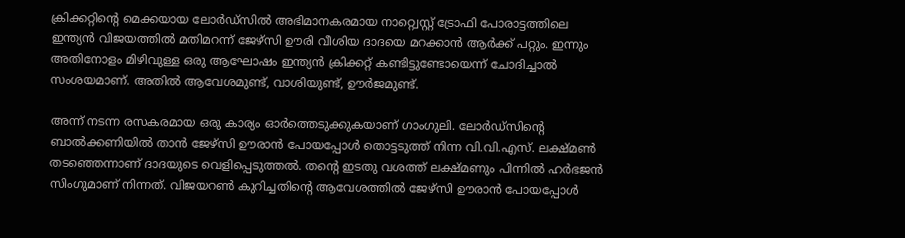ക്രിക്കറ്റിന്‍റെ മെക്കയായ ലോര്‍ഡ്സില്‍ അഭിമാനകരമായ നാറ്റ്വെസ്റ്റ് ട്രോഫി പോരാട്ടത്തിലെ ഇന്ത്യന്‍ വിജയത്തില്‍ മതിമറന്ന് ജേഴ്സി ഊരി വീശിയ ദാദയെ മറക്കാന്‍ ആര്‍ക്ക് പറ്റും. ഇന്നും അതിനോളം മിഴിവുള്ള ഒരു ആഘോഷം ഇന്ത്യന്‍ ക്രിക്കറ്റ് കണ്ടിട്ടുണ്ടോയെന്ന് ചോദിച്ചാല്‍ സംശയമാണ്. അതില്‍ ആവേശമുണ്ട്, വാശിയുണ്ട്, ഊര്‍ജമുണ്ട്.

അന്ന് നടന്ന രസകരമായ ഒരു കാര്യം ഓര്‍ത്തെടുക്കുകയാണ് ഗാംഗുലി. ലോര്‍ഡ്സിന്‍റെ ബാല്‍ക്കണിയില്‍ താന്‍ ജേഴ്സി ഊരാന്‍ പോയപ്പോള്‍ തൊട്ടടുത്ത് നിന്ന വി.വി.എസ്. ലക്ഷ്മണ്‍ തടഞ്ഞെന്നാണ് ദാദയുടെ വെളിപ്പെടുത്തല്‍. തന്‍റെ ഇടതു വശത്ത് ലക്ഷ്മണും പിന്നില്‍ ഹര്‍ഭജന്‍ സിംഗുമാണ് നിന്നത്. വിജയറണ്‍ കുറിച്ചതിന്‍റെ ആവേശത്തില്‍ ജേഴ്സി ഊരാന്‍ പോയപ്പോള്‍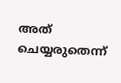അത് ചെയ്യരുതെന്ന്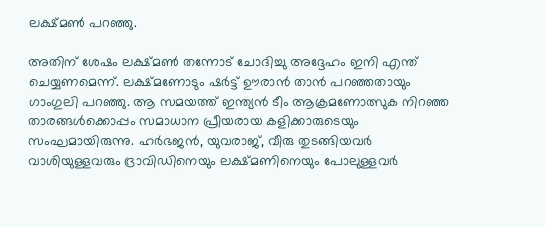ലക്ഷ്മണ്‍ പറഞ്ഞു.

അതിന് ശേഷം ലക്ഷ്മണ്‍ തന്നോട് ചോദിച്ചു അദ്ദേഹം ഇനി എന്ത് ചെയ്യണമെന്ന്. ലക്ഷ്മണോടും ഷര്‍ട്ട് ഊരാന്‍ താന്‍ പറഞ്ഞതായും ഗാംഗുലി പറഞ്ഞു. ആ സമയത്ത് ഇന്ത്യന്‍ ടീം ആക്രമണോത്സുക നിറഞ്ഞ താരങ്ങള്‍ക്കൊപ്പം സമാധാന പ്രീയരായ കളിക്കാരുടെയും സംഘമായിരുന്നു. ഹര്‍ഭജന്‍, യുവ‍രാജ്, വീരു തുടങ്ങിയവര്‍ വാശിയുള്ളവരും ദ്രാവിഡിനെയും ലക്ഷ്മണിനെയും പോലുള്ളവര്‍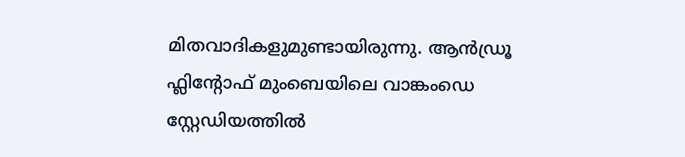മിതവാദികളുമുണ്ടായിരുന്നു. ആന്‍ഡ്രൂ ഫ്ലിന്‍റോഫ് മുംബെയിലെ വാങ്കംഡെ സ്റ്റേഡിയത്തില്‍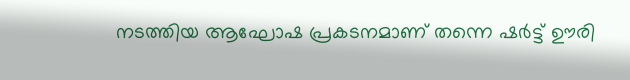നടത്തിയ ആഘോഷ പ്രകടനമാണ് തന്നെ ഷര്‍ട്ട് ഊരി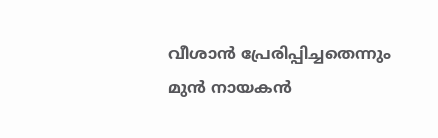വീശാന്‍ പ്രേരിപ്പിച്ചതെന്നും മുന്‍ നായകന്‍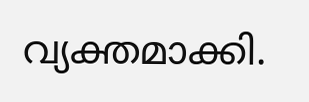വ്യക്തമാക്കി.